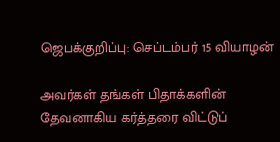ஜெபக்குறிப்பு: செப்டம்பர் 15 வியாழன்

அவர்கள் தங்கள் பிதாக்களின் தேவனாகிய கர்த்தரை விட்டுப்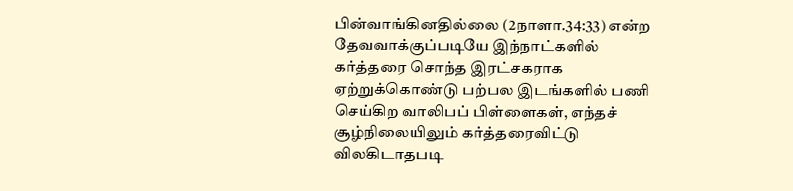பின்வாங்கினதில்லை (2நாளா.34:33) என்ற தேவவாக்குப்படியே இந்நாட்களில் கர்த்தரை சொந்த இரட்சகராக ஏற்றுக்கொண்டு பற்பல இடங்களில் பணி செய்கிற வாலிபப் பிள்ளைகள், எந்தச் சூழ்நிலையிலும் கர்த்தரைவிட்டு விலகிடாதபடி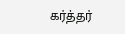கர்த்தர்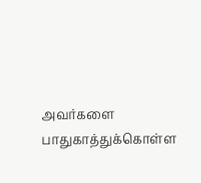அவர்களை பாதுகாத்துக்கொள்ள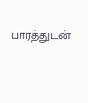பாரத்துடன்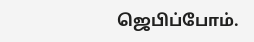ஜெபிப்போம்.